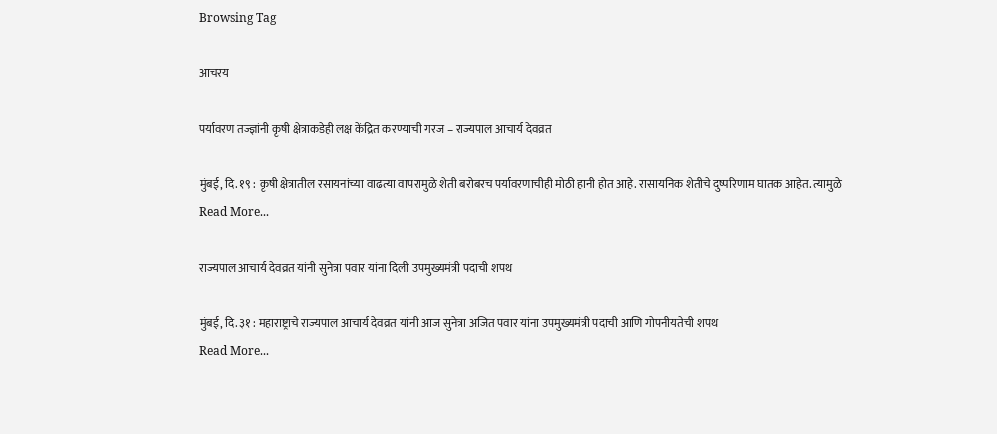Browsing Tag

आचरय

पर्यावरण तज्ज्ञांनी कृषी क्षेत्राकडेही लक्ष केंद्रित करण्याची गरज – राज्यपाल आचार्य देवव्रत

मुंबई, दि. १९ : कृषी क्षेत्रातील रसायनांच्या वाढत्या वापरामुळे शेती बरोबरच पर्यावरणाचीही मोठी हानी होत आहे. रासायनिक शेतीचे दुष्परिणाम घातक आहेत. त्यामुळे
Read More...

राज्यपाल आचार्य देवव्रत यांनी सुनेत्रा पवार यांना दिली उपमुख्यमंत्री पदाची शपथ

मुंबई, दि. ३१ : महाराष्ट्राचे राज्यपाल आचार्य देवव्रत यांनी आज सुनेत्रा अजित पवार यांना उपमुख्यमंत्री पदाची आणि गोपनीयतेची शपथ
Read More...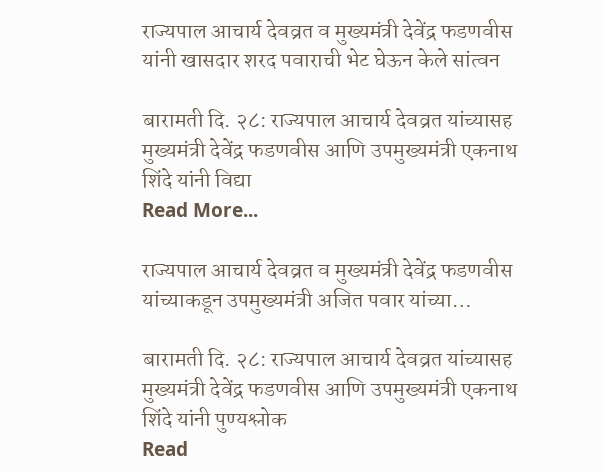राज्यपाल आचार्य देवव्रत व मुख्यमंत्री देवेंद्र फडणवीस यांनी खासदार शरद पवाराची भेट घेऊन केले सांत्वन

बारामती दि. २८: राज्यपाल आचार्य देवव्रत यांच्यासह मुख्यमंत्री देवेंद्र फडणवीस आणि उपमुख्यमंत्री एकनाथ शिंदे यांनी विद्या
Read More...

राज्यपाल आचार्य देवव्रत व मुख्यमंत्री देवेंद्र फडणवीस यांच्याकडून उपमुख्यमंत्री अजित पवार यांच्या…

बारामती दि. २८: राज्यपाल आचार्य देवव्रत यांच्यासह मुख्यमंत्री देवेंद्र फडणवीस आणि उपमुख्यमंत्री एकनाथ शिंदे यांनी पुण्यश्लोक
Read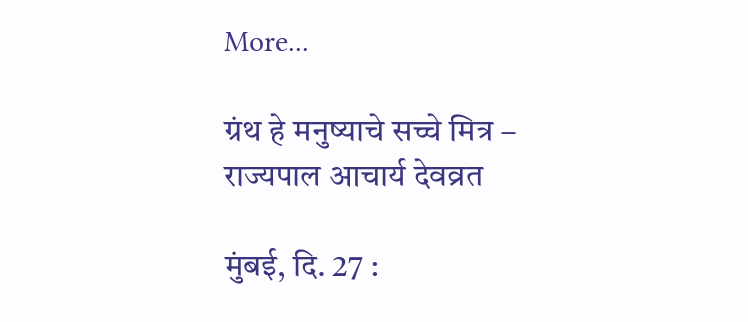More...

ग्रंथ हे मनुष्याचे सच्चे मित्र – राज्यपाल आचार्य देवव्रत

मुंबई, दि. 27 :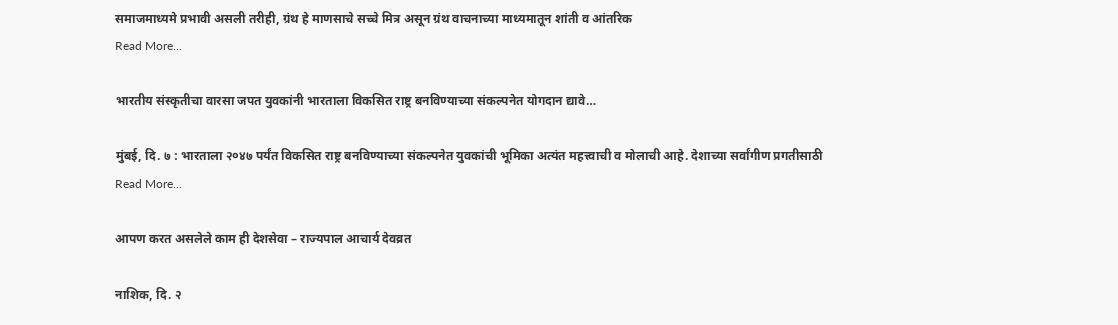समाजमाध्यमे प्रभावी असली तरीही, ग्रंथ हे माणसाचे सच्चे मित्र असून ग्रंथ वाचनाच्या माध्यमातून शांती व आंतरिक
Read More...

भारतीय संस्कृतीचा वारसा जपत युवकांनी भारताला विकसित राष्ट्र बनविण्याच्या संकल्पनेत योगदान द्यावे…

मुंबई, दि. ७ : भारताला २०४७ पर्यंत विकसित राष्ट्र बनविण्याच्या संकल्पनेत युवकांची भूमिका अत्यंत महत्त्वाची व मोलाची आहे. देशाच्या सर्वांगीण प्रगतीसाठी
Read More...

आपण करत असलेले काम ही देशसेवा – राज्यपाल आचार्य देवव्रत

नाशिक, दि. २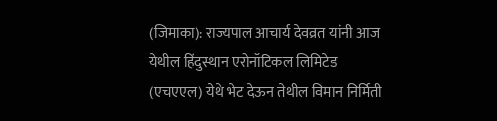(जिमाका): राज्यपाल आचार्य देवव्रत यांनी आज येथील हिंदुस्थान एरोनॉटिकल लिमिटेड (एचएएल) येथे भेट देऊन तेथील विमान निर्मिती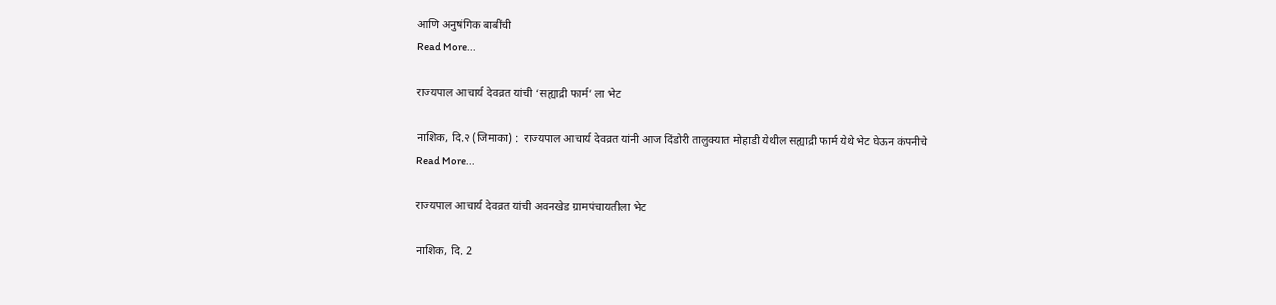आणि अनुषंगिक बाबींची
Read More...

राज्यपाल आचार्य देवव्रत यांची ‘सह्याद्री फार्म’ ला भेट

नाशिक, दि.२ (जिमाका) :  राज्यपाल आचार्य देवव्रत यांनी आज दिंडोरी तालुक्यात मोहाडी येथील सह्याद्री फार्म येथे भेट घेऊन कंपनीचे
Read More...

राज्यपाल आचार्य देवव्रत यांची अवनखेड ग्रामपंचायतीला भेट

नाशिक, दि. 2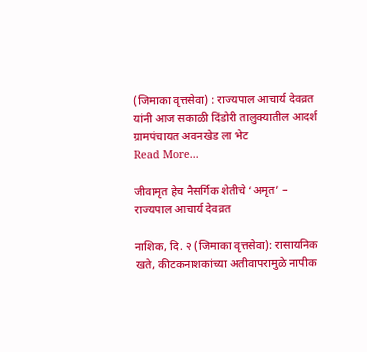(जिमाका वृत्तसेवा) : राज्यपाल आचार्य देवव्रत यांनी आज सकाळी दिंडोरी तालुक्यातील आदर्श ग्रामपंचायत अवनखेड ला भेट
Read More...

जीवामृत हेच नैसर्गिक शेतीचे ‘अमृत’ – राज्यपाल आचार्य देवव्रत

नाशिक, दि. २ (जिमाका वृत्तसेवा): रासायनिक खते, कीटकनाशकांच्या अतीवापरामुळे नापीक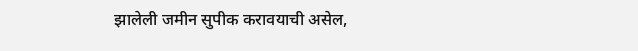झालेली जमीन सुपीक करावयाची असेल,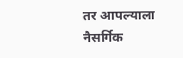तर आपल्याला नैसर्गिक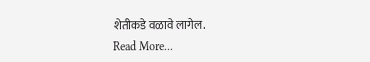शेतीकडे वळावे लागेल.
Read More...